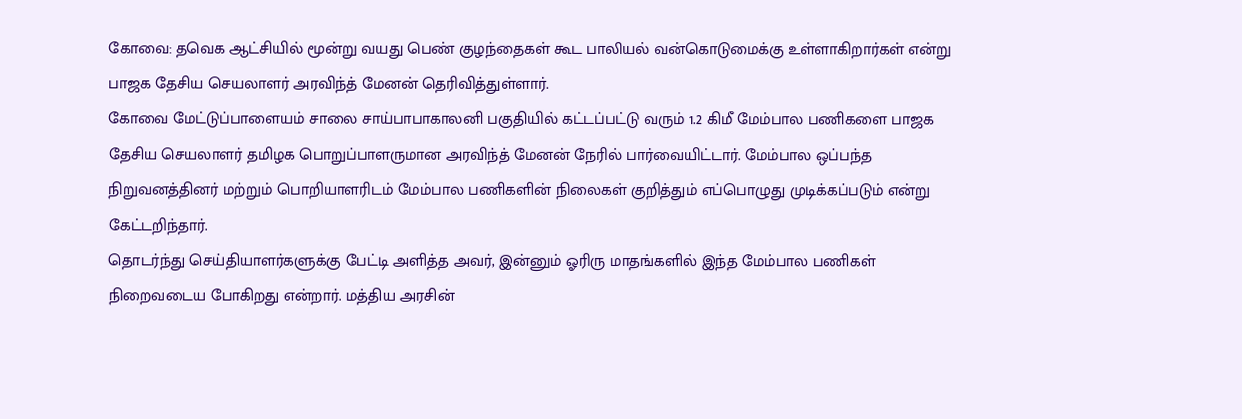கோவை: தவெக ஆட்சியில் மூன்று வயது பெண் குழந்தைகள் கூட பாலியல் வன்கொடுமைக்கு உள்ளாகிறார்கள் என்று பாஜக தேசிய செயலாளர் அரவிந்த் மேனன் தெரிவித்துள்ளார்.
கோவை மேட்டுப்பாளையம் சாலை சாய்பாபாகாலனி பகுதியில் கட்டப்பட்டு வரும் 1.2 கிமீ மேம்பால பணிகளை பாஜக தேசிய செயலாளர் தமிழக பொறுப்பாளருமான அரவிந்த் மேனன் நேரில் பார்வையிட்டார். மேம்பால ஒப்பந்த நிறுவனத்தினர் மற்றும் பொறியாளரிடம் மேம்பால பணிகளின் நிலைகள் குறித்தும் எப்பொழுது முடிக்கப்படும் என்று கேட்டறிந்தார்.
தொடர்ந்து செய்தியாளர்களுக்கு பேட்டி அளித்த அவர், இன்னும் ஓரிரு மாதங்களில் இந்த மேம்பால பணிகள் நிறைவடைய போகிறது என்றார். மத்திய அரசின்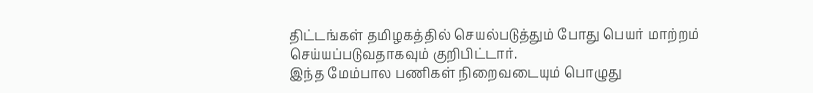திட்டங்கள் தமிழகத்தில் செயல்படுத்தும் போது பெயர் மாற்றம் செய்யப்படுவதாகவும் குறிபிட்டார்.
இந்த மேம்பால பணிகள் நிறைவடையும் பொழுது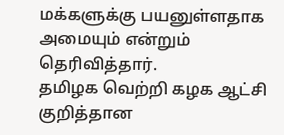மக்களுக்கு பயனுள்ளதாக அமையும் என்றும் தெரிவித்தார்.
தமிழக வெற்றி கழக ஆட்சி குறித்தான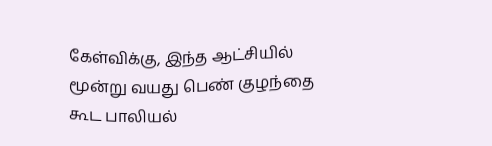கேள்விக்கு, இந்த ஆட்சியில் மூன்று வயது பெண் குழந்தை கூட பாலியல்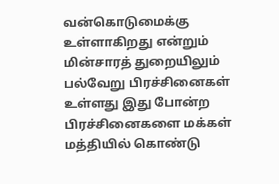வன்கொடுமைக்கு உள்ளாகிறது என்றும் மின்சாரத் துறையிலும் பல்வேறு பிரச்சினைகள் உள்ளது இது போன்ற பிரச்சினைகளை மக்கள் மத்தியில் கொண்டு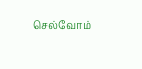செல்வோம்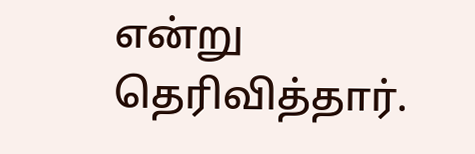என்று தெரிவித்தார்.